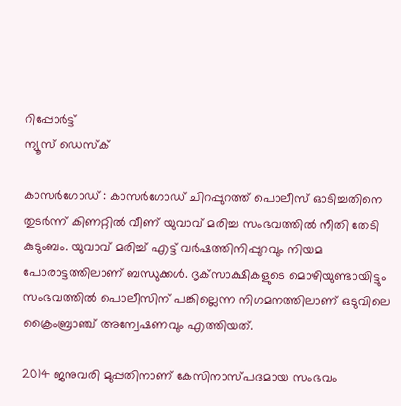റിപ്പോര്‍ട്ട്
ന്യൂസ് ഡെസ്ക്

കാസര്‍ഗോഡ് : കാസർഗോഡ് ചിറപ്പുറത്ത് പൊലീസ് ഓടിച്ചതിനെ തുടര്‍ന്ന് കിണറ്റില്‍ വീണ് യുവാവ് മരിച്ച സംഭവത്തില്‍ നീതി തേടി കുടുംബം. യുവാവ് മരിച്ച് എട്ട് വര്‍ഷത്തിനിപ്പുറവും നിയമ പോരാട്ടത്തിലാണ് ബന്ധുക്കള്‍. ദൃക്‌സാക്ഷികളുടെ മൊഴിയുണ്ടായിട്ടും സംഭവത്തില്‍ പൊലീസിന് പങ്കില്ലെന്ന നിഗമനത്തിലാണ് ഒടുവിലെ ക്രൈംബ്രാഞ്ച് അന്വേഷണവും എത്തിയത്.

2014 ജനുവരി മുപ്പതിനാണ് കേസിനാസ്പദമായ സംഭവം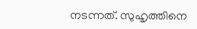നടന്നത്. സുഹൃത്തിനെ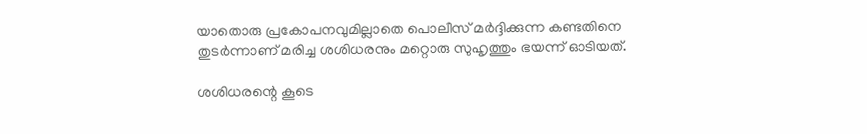യാതൊരു പ്രകോപനവുമില്ലാതെ പൊലീസ് മര്‍ദ്ദിക്കുന്ന കണ്ടതിനെ തുടര്‍ന്നാണ് മരിച്ച ശശിധരനും മറ്റൊരു സുഹൃത്തും ഭയന്ന് ഓടിയത്.

ശശിധരന്റെ കൂടെ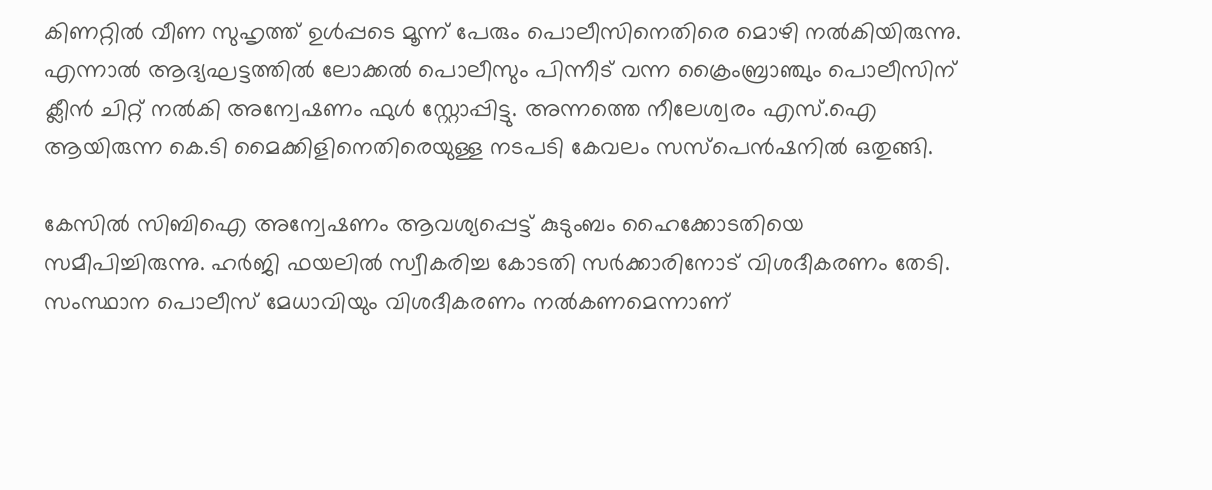കിണറ്റില്‍ വീണ സുഹൃത്ത് ഉള്‍പ്പടെ മൂന്ന് പേരും പൊലീസിനെതിരെ മൊഴി നല്‍കിയിരുന്നു. എന്നാല്‍ ആദ്യഘട്ടത്തില്‍ ലോക്കല്‍ പൊലീസും പിന്നീട് വന്ന ക്രൈംബ്രാഞ്ചും പൊലീസിന് ക്ലീന്‍ ചിറ്റ് നല്‍കി അന്വേഷണം ഫുള്‍ സ്റ്റോപ്പിട്ടു. അന്നത്തെ നീലേശ്വരം എസ്.ഐ ആയിരുന്ന കെ.ടി മൈക്കിളിനെതിരെയുള്ള നടപടി കേവലം സസ്‌പെന്‍ഷനില്‍ ഒതുങ്ങി.

കേസില്‍ സിബിഐ അന്വേഷണം ആവശ്യപ്പെട്ട് കുടുംബം ഹൈക്കോടതിയെ സമീപിച്ചിരുന്നു. ഹര്‍ജി ഫയലില്‍ സ്വീകരിച്ച കോടതി സര്‍ക്കാരിനോട് വിശദീകരണം തേടി. സംസ്ഥാന പൊലീസ് മേധാവിയും വിശദീകരണം നല്‍കണമെന്നാണ്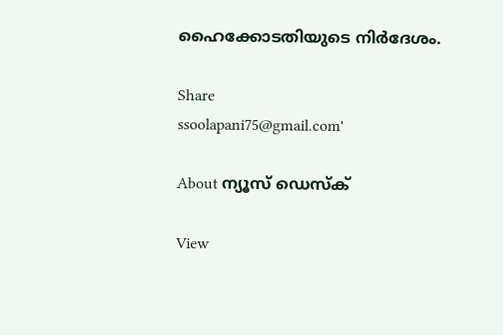ഹൈക്കോടതിയുടെ നിര്‍ദേശം.

Share
ssoolapani75@gmail.com'

About ന്യൂസ് ഡെസ്ക്

View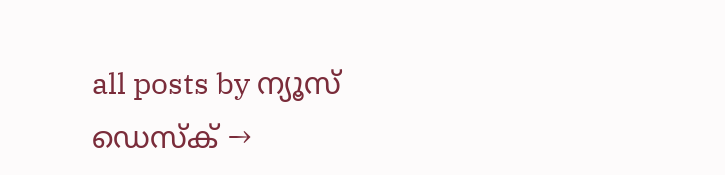all posts by ന്യൂസ് ഡെസ്ക് →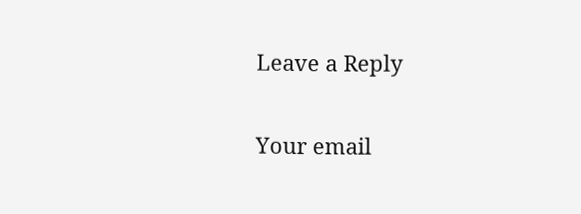Leave a Reply

Your email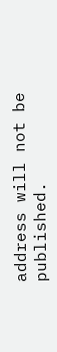address will not be published.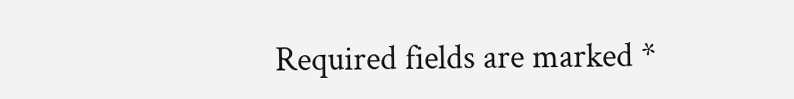Required fields are marked *